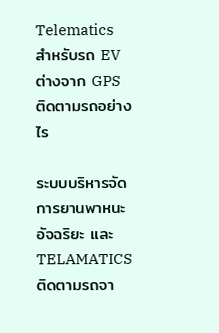Telematics สำหรับรถ EV ต่างจาก GPS ติดตามรถอย่างไร

ระบบบริหารจัดการยานพาหนะอัจฉริยะ และ TELAMATICS ติดตามรถจา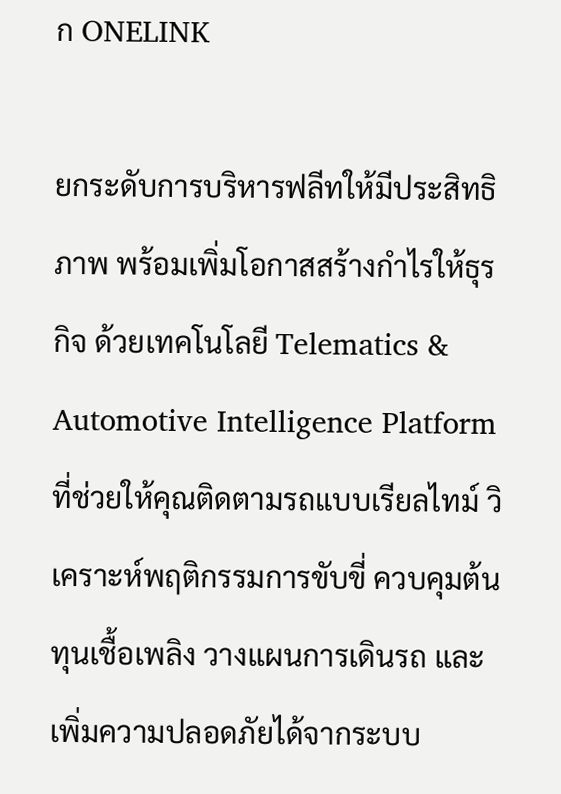ก ONELINK

ยกระดับการบริหารฟลีทให้มีประสิทธิภาพ พร้อมเพิ่มโอกาสสร้างกำไรให้ธุรกิจ ด้วยเทคโนโลยี Telematics & Automotive Intelligence Platform ที่ช่วยให้คุณติดตามรถแบบเรียลไทม์ วิเคราะห์พฤติกรรมการขับขี่ ควบคุมต้นทุนเชื้อเพลิง วางแผนการเดินรถ และเพิ่มความปลอดภัยได้จากระบบ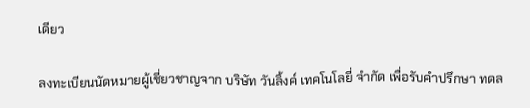เดียว

ลงทะเบียนนัดหมายผู้เชี่ยวชาญจาก บริษัท วันลิ้งค์ เทคโนโลยี่ จำกัด เพื่อรับคำปรึกษา ทดล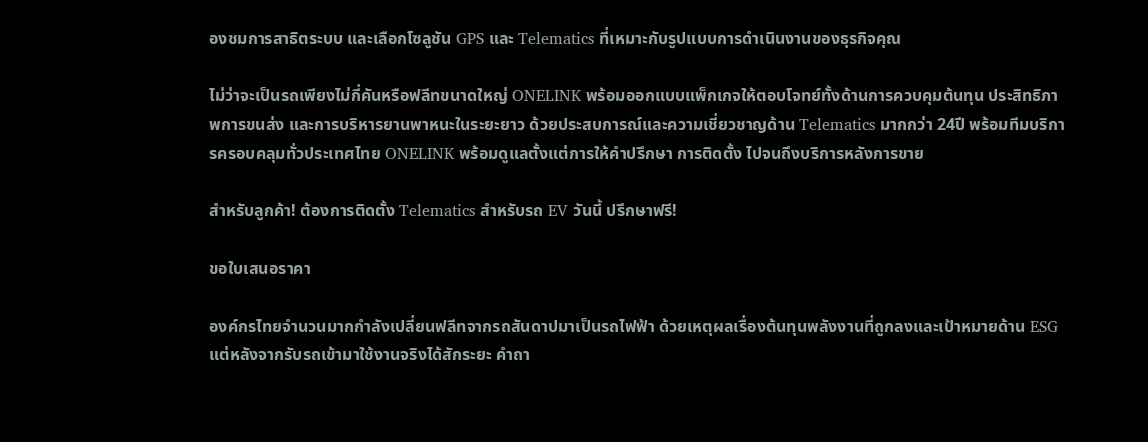องชมการสาธิตระบบ และเลือกโซลูชัน GPS และ Telematics ที่เหมาะกับรูปแบบการดำเนินงานของธุรกิจคุณ

ไม่ว่าจะเป็นรถเพียงไม่กี่คันหรือฟลีทขนาดใหญ่ ONELINK พร้อมออกแบบแพ็กเกจให้ตอบโจทย์ทั้งด้านการควบคุมต้นทุน ประสิทธิภาพการขนส่ง และการบริหารยานพาหนะในระยะยาว ด้วยประสบการณ์และความเชี่ยวชาญด้าน Telematics มากกว่า 24ปี พร้อมทีมบริการครอบคลุมทั่วประเทศไทย ONELINK พร้อมดูแลตั้งแต่การให้คำปรึกษา การติดตั้ง ไปจนถึงบริการหลังการขาย

สำหรับลูกค้า! ต้องการติดตั้ง Telematics สำหรับรถ EV วันนี้ ปรึกษาฟรี!

ขอใบเสนอราคา

องค์กรไทยจำนวนมากกำลังเปลี่ยนฟลีทจากรถสันดาปมาเป็นรถไฟฟ้า ด้วยเหตุผลเรื่องต้นทุนพลังงานที่ถูกลงและเป้าหมายด้าน ESG แต่หลังจากรับรถเข้ามาใช้งานจริงได้สักระยะ คำถา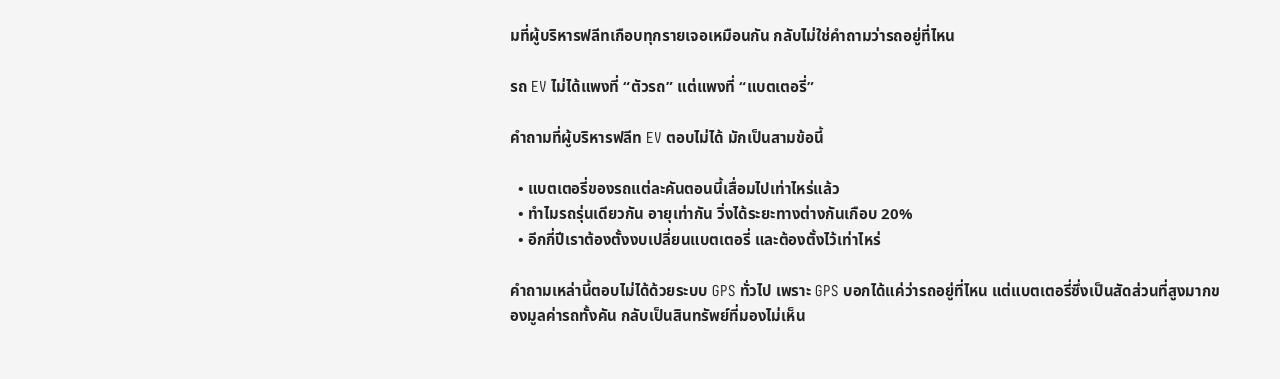มที่ผู้บริหารฟลีทเกือบทุกรายเจอเหมือนกัน กลับไม่ใช่คำถามว่ารถอยู่ที่ไหน

รถ EV ไม่ได้แพงที่ “ตัวรถ” แต่แพงที่ “แบตเตอรี่”

คำถามที่ผู้บริหารฟลีท EV ตอบไม่ได้ มักเป็นสามข้อนี้

  • แบตเตอรี่ของรถแต่ละคันตอนนี้เสื่อมไปเท่าไหร่แล้ว
  • ทำไมรถรุ่นเดียวกัน อายุเท่ากัน วิ่งได้ระยะทางต่างกันเกือบ 20%
  • อีกกี่ปีเราต้องตั้งงบเปลี่ยนแบตเตอรี่ และต้องตั้งไว้เท่าไหร่

คำถามเหล่านี้ตอบไม่ได้ด้วยระบบ GPS ทั่วไป เพราะ GPS บอกได้แค่ว่ารถอยู่ที่ไหน แต่แบตเตอรี่ซึ่งเป็นสัดส่วนที่สูงมากของมูลค่ารถทั้งคัน กลับเป็นสินทรัพย์ที่มองไม่เห็น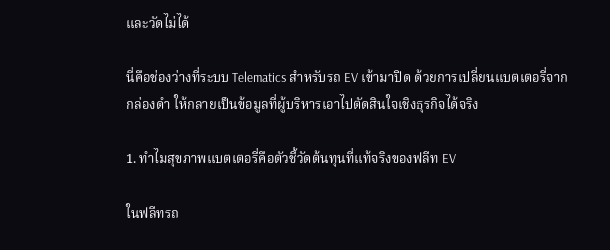และวัดไม่ได้

นี่คือช่องว่างที่ระบบ Telematics สำหรับรถ EV เข้ามาปิด ด้วยการเปลี่ยนแบตเตอรี่จากกล่องดำ ให้กลายเป็นข้อมูลที่ผู้บริหารเอาไปตัดสินใจเชิงธุรกิจได้จริง

1. ทำไมสุขภาพแบตเตอรี่คือตัวชี้วัดต้นทุนที่แท้จริงของฟลีท EV

ในฟลีทรถ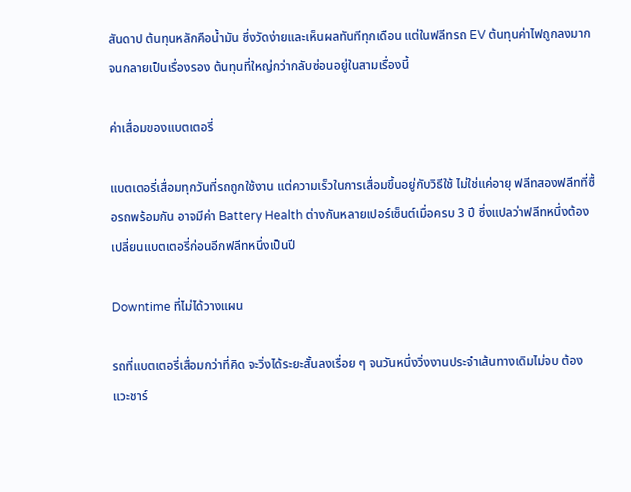สันดาป ต้นทุนหลักคือน้ำมัน ซึ่งวัดง่ายและเห็นผลทันทีทุกเดือน แต่ในฟลีทรถ EV ต้นทุนค่าไฟถูกลงมากจนกลายเป็นเรื่องรอง ต้นทุนที่ใหญ่กว่ากลับซ่อนอยู่ในสามเรื่องนี้

ค่าเสื่อมของแบตเตอรี่

แบตเตอรี่เสื่อมทุกวันที่รถถูกใช้งาน แต่ความเร็วในการเสื่อมขึ้นอยู่กับวิธีใช้ ไม่ใช่แค่อายุ ฟลีทสองฟลีทที่ซื้อรถพร้อมกัน อาจมีค่า Battery Health ต่างกันหลายเปอร์เซ็นต์เมื่อครบ 3 ปี ซึ่งแปลว่าฟลีทหนึ่งต้องเปลี่ยนแบตเตอรี่ก่อนอีกฟลีทหนึ่งเป็นปี

Downtime ที่ไม่ได้วางแผน

รถที่แบตเตอรี่เสื่อมกว่าที่คิด จะวิ่งได้ระยะสั้นลงเรื่อย ๆ จนวันหนึ่งวิ่งงานประจำเส้นทางเดิมไม่จบ ต้องแวะชาร์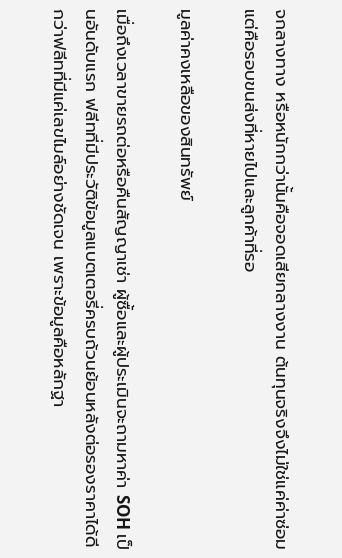จกลางทาง หรือหนักกว่านั้นคือจอดเสียกลางงาน ต้นทุนจริงจึงไม่ใช่แค่ค่าซ่อม แต่คือรอบขนส่งที่หายไปและลูกค้าที่รอ

มูลค่าคงเหลือของสินทรัพย์

เมื่อถึงเวลาขายรถต่อหรือคืนสัญญาเช่า ผู้ซื้อและผู้ประเมินจะถามหาค่า SOH เป็นอันดับแรก ฟลีทที่มีประวัติข้อมูลแบตเตอรี่ครบถ้วนย้อนหลังต่อรองราคาได้ดีกว่าฟลีทที่มีแค่เลขไมล์อย่างชัดเจน เพราะข้อมูลคือหลักฐา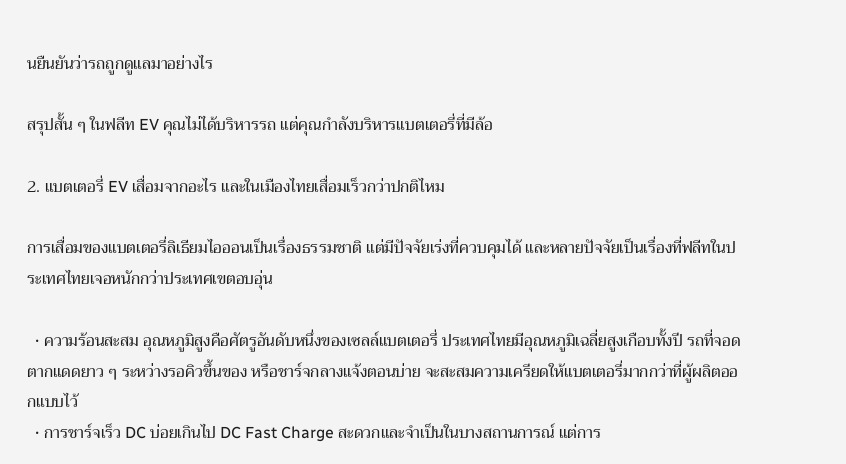นยืนยันว่ารถถูกดูแลมาอย่างไร

สรุปสั้น ๆ ในฟลีท EV คุณไม่ได้บริหารรถ แต่คุณกำลังบริหารแบตเตอรี่ที่มีล้อ

2. แบตเตอรี่ EV เสื่อมจากอะไร และในเมืองไทยเสื่อมเร็วกว่าปกติไหม

การเสื่อมของแบตเตอรี่ลิเธียมไอออนเป็นเรื่องธรรมชาติ แต่มีปัจจัยเร่งที่ควบคุมได้ และหลายปัจจัยเป็นเรื่องที่ฟลีทในประเทศไทยเจอหนักกว่าประเทศเขตอบอุ่น

  • ความร้อนสะสม อุณหภูมิสูงคือศัตรูอันดับหนึ่งของเซลล์แบตเตอรี่ ประเทศไทยมีอุณหภูมิเฉลี่ยสูงเกือบทั้งปี รถที่จอดตากแดดยาว ๆ ระหว่างรอคิวขึ้นของ หรือชาร์จกลางแจ้งตอนบ่าย จะสะสมความเครียดให้แบตเตอรี่มากกว่าที่ผู้ผลิตออกแบบไว้
  • การชาร์จเร็ว DC บ่อยเกินไป DC Fast Charge สะดวกและจำเป็นในบางสถานการณ์ แต่การ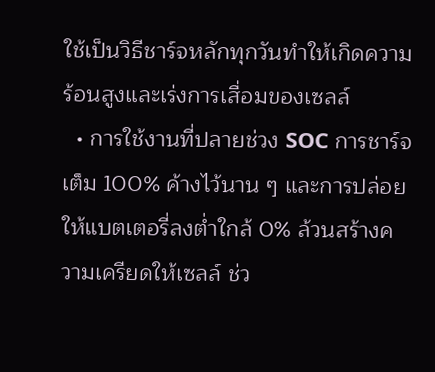ใช้เป็นวิธีชาร์จหลักทุกวันทำให้เกิดความร้อนสูงและเร่งการเสื่อมของเซลล์
  • การใช้งานที่ปลายช่วง SOC การชาร์จเต็ม 100% ค้างไว้นาน ๆ และการปล่อยให้แบตเตอรี่ลงต่ำใกล้ 0% ล้วนสร้างความเครียดให้เซลล์ ช่ว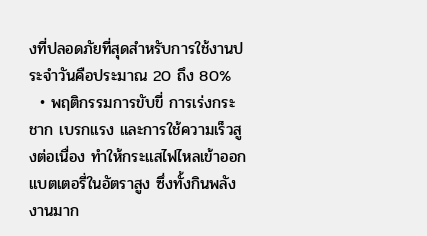งที่ปลอดภัยที่สุดสำหรับการใช้งานประจำวันคือประมาณ 20 ถึง 80%
  • พฤติกรรมการขับขี่ การเร่งกระชาก เบรกแรง และการใช้ความเร็วสูงต่อเนื่อง ทำให้กระแสไฟไหลเข้าออกแบตเตอรี่ในอัตราสูง ซึ่งทั้งกินพลังงานมาก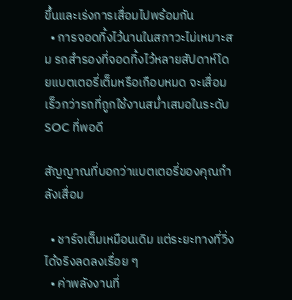ขึ้นและเร่งการเสื่อมไปพร้อมกัน
  • การจอดทิ้งไว้นานในสภาวะไม่เหมาะสม รถสำรองที่จอดทิ้งไว้หลายสัปดาห์โดยแบตเตอรี่เต็มหรือเกือบหมด จะเสื่อมเร็วกว่ารถที่ถูกใช้งานสม่ำเสมอในระดับ SOC ที่พอดี

สัญญาณที่บอกว่าแบตเตอรี่ของคุณกำลังเสื่อม

  • ชาร์จเต็มเหมือนเดิม แต่ระยะทางที่วิ่งได้จริงลดลงเรื่อย ๆ
  • ค่าพลังงานที่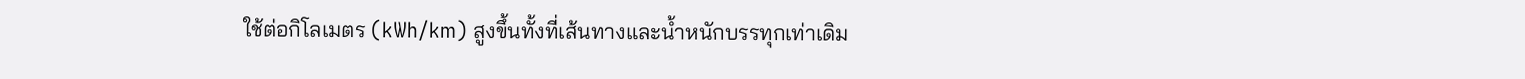ใช้ต่อกิโลเมตร (kWh/km) สูงขึ้นทั้งที่เส้นทางและน้ำหนักบรรทุกเท่าเดิม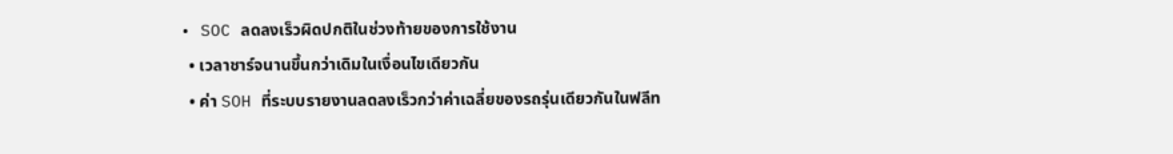• SOC ลดลงเร็วผิดปกติในช่วงท้ายของการใช้งาน
  • เวลาชาร์จนานขึ้นกว่าเดิมในเงื่อนไขเดียวกัน
  • ค่า SOH ที่ระบบรายงานลดลงเร็วกว่าค่าเฉลี่ยของรถรุ่นเดียวกันในฟลีท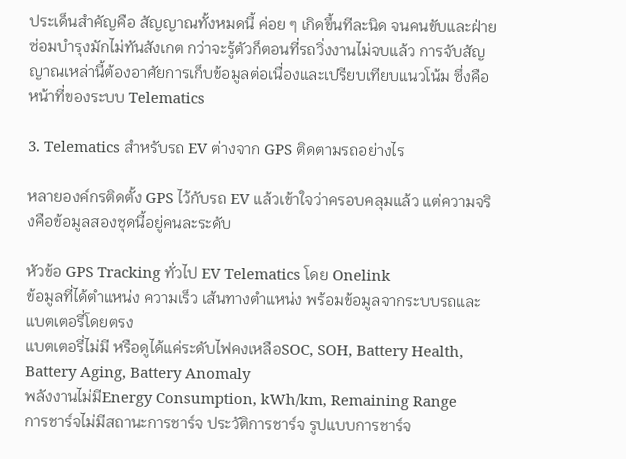ประเด็นสำคัญคือ สัญญาณทั้งหมดนี้ ค่อย ๆ เกิดขึ้นทีละนิด จนคนขับและฝ่ายซ่อมบำรุงมักไม่ทันสังเกต กว่าจะรู้ตัวก็ตอนที่รถวิ่งงานไม่จบแล้ว การจับสัญญาณเหล่านี้ต้องอาศัยการเก็บข้อมูลต่อเนื่องและเปรียบเทียบแนวโน้ม ซึ่งคือหน้าที่ของระบบ Telematics

3. Telematics สำหรับรถ EV ต่างจาก GPS ติดตามรถอย่างไร

หลายองค์กรติดตั้ง GPS ไว้กับรถ EV แล้วเข้าใจว่าครอบคลุมแล้ว แต่ความจริงคือข้อมูลสองชุดนี้อยู่คนละระดับ

หัวข้อ GPS Tracking ทั่วไป EV Telematics โดย Onelink
ข้อมูลที่ได้ตำแหน่ง ความเร็ว เส้นทางตำแหน่ง พร้อมข้อมูลจากระบบรถและแบตเตอรี่โดยตรง
แบตเตอรี่ไม่มี หรือดูได้แค่ระดับไฟคงเหลือSOC, SOH, Battery Health, Battery Aging, Battery Anomaly
พลังงานไม่มีEnergy Consumption, kWh/km, Remaining Range
การชาร์จไม่มีสถานะการชาร์จ ประวัติการชาร์จ รูปแบบการชาร์จ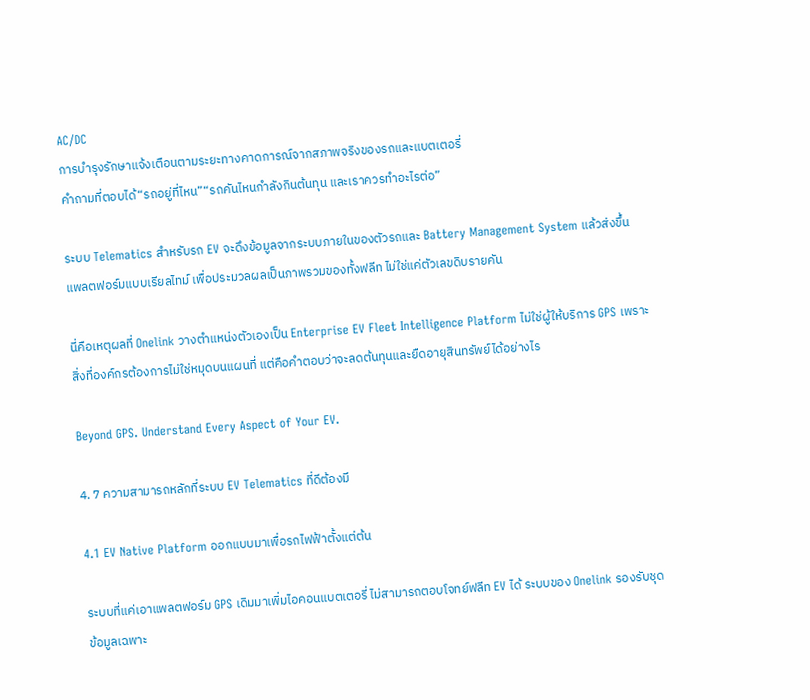AC/DC
การบำรุงรักษาแจ้งเตือนตามระยะทางคาดการณ์จากสภาพจริงของรถและแบตเตอรี่
คำถามที่ตอบได้“รถอยู่ที่ไหน”“รถคันไหนกำลังกินต้นทุน และเราควรทำอะไรต่อ”

ระบบ Telematics สำหรับรถ EV จะดึงข้อมูลจากระบบภายในของตัวรถและ Battery Management System แล้วส่งขึ้นแพลตฟอร์มแบบเรียลไทม์ เพื่อประมวลผลเป็นภาพรวมของทั้งฟลีท ไม่ใช่แค่ตัวเลขดิบรายคัน

นี่คือเหตุผลที่ Onelink วางตำแหน่งตัวเองเป็น Enterprise EV Fleet Intelligence Platform ไม่ใช่ผู้ให้บริการ GPS เพราะสิ่งที่องค์กรต้องการไม่ใช่หมุดบนแผนที่ แต่คือคำตอบว่าจะลดต้นทุนและยืดอายุสินทรัพย์ได้อย่างไร

Beyond GPS. Understand Every Aspect of Your EV.

4. 7 ความสามารถหลักที่ระบบ EV Telematics ที่ดีต้องมี

4.1 EV Native Platform ออกแบบมาเพื่อรถไฟฟ้าตั้งแต่ต้น

ระบบที่แค่เอาแพลตฟอร์ม GPS เดิมมาเพิ่มไอคอนแบตเตอรี่ ไม่สามารถตอบโจทย์ฟลีท EV ได้ ระบบของ Onelink รองรับชุดข้อมูลเฉพาะ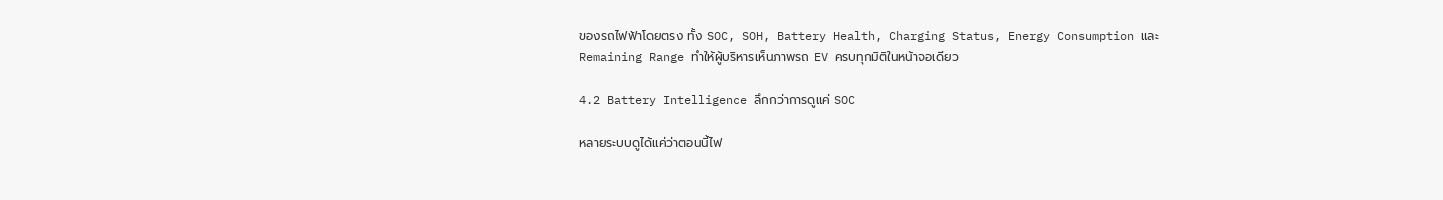ของรถไฟฟ้าโดยตรง ทั้ง SOC, SOH, Battery Health, Charging Status, Energy Consumption และ Remaining Range ทำให้ผู้บริหารเห็นภาพรถ EV ครบทุกมิติในหน้าจอเดียว

4.2 Battery Intelligence ลึกกว่าการดูแค่ SOC

หลายระบบดูได้แค่ว่าตอนนี้ไฟ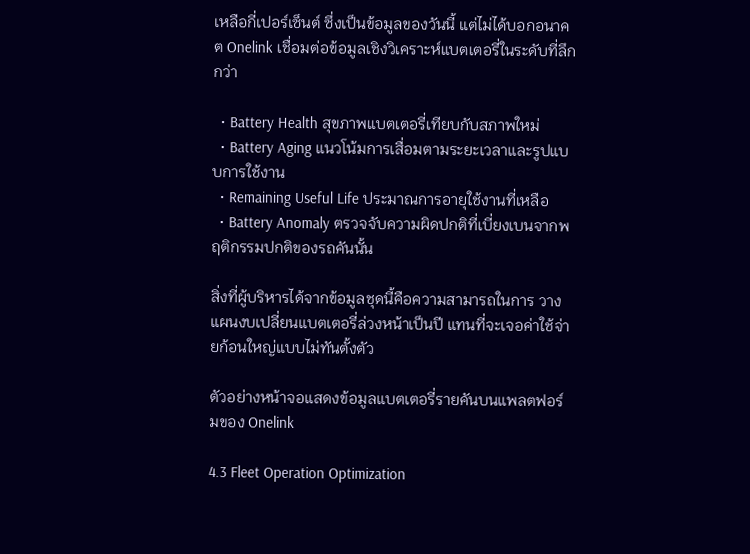เหลือกี่เปอร์เซ็นต์ ซึ่งเป็นข้อมูลของวันนี้ แต่ไม่ได้บอกอนาคต Onelink เชื่อมต่อข้อมูลเชิงวิเคราะห์แบตเตอรี่ในระดับที่ลึกกว่า

  • Battery Health สุขภาพแบตเตอรี่เทียบกับสภาพใหม่
  • Battery Aging แนวโน้มการเสื่อมตามระยะเวลาและรูปแบบการใช้งาน
  • Remaining Useful Life ประมาณการอายุใช้งานที่เหลือ
  • Battery Anomaly ตรวจจับความผิดปกติที่เบี่ยงเบนจากพฤติกรรมปกติของรถคันนั้น

สิ่งที่ผู้บริหารได้จากข้อมูลชุดนี้คือความสามารถในการ วางแผนงบเปลี่ยนแบตเตอรี่ล่วงหน้าเป็นปี แทนที่จะเจอค่าใช้จ่ายก้อนใหญ่แบบไม่ทันตั้งตัว

ตัวอย่างหน้าจอแสดงข้อมูลแบตเตอรี่รายคันบนแพลตฟอร์มของ Onelink

4.3 Fleet Operation Optimization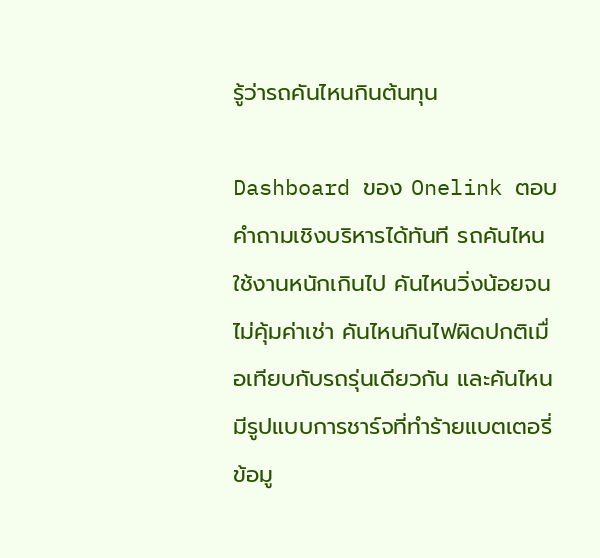รู้ว่ารถคันไหนกินต้นทุน

Dashboard ของ Onelink ตอบคำถามเชิงบริหารได้ทันที รถคันไหนใช้งานหนักเกินไป คันไหนวิ่งน้อยจนไม่คุ้มค่าเช่า คันไหนกินไฟผิดปกติเมื่อเทียบกับรถรุ่นเดียวกัน และคันไหนมีรูปแบบการชาร์จที่ทำร้ายแบตเตอรี่ ข้อมู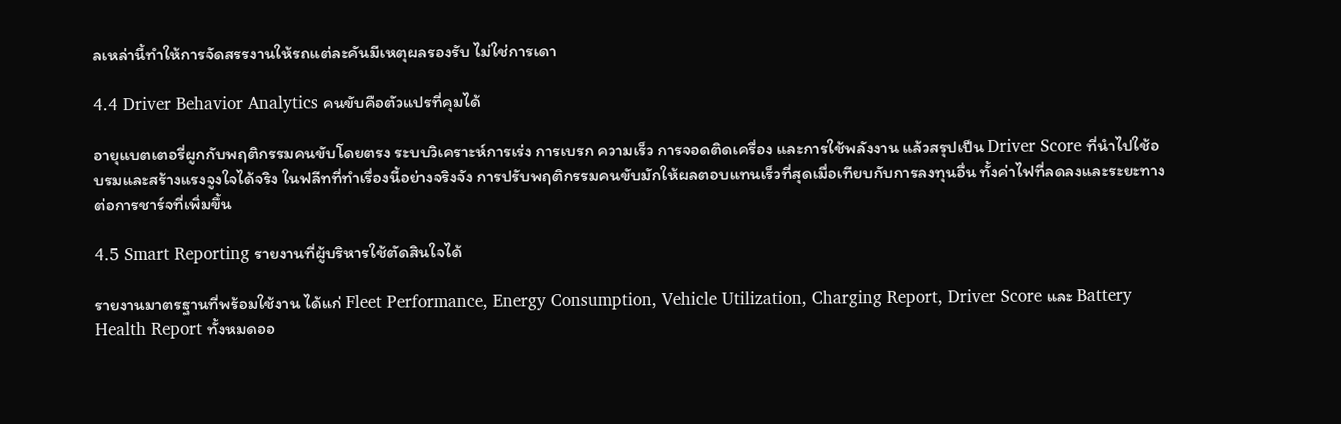ลเหล่านี้ทำให้การจัดสรรงานให้รถแต่ละคันมีเหตุผลรองรับ ไม่ใช่การเดา

4.4 Driver Behavior Analytics คนขับคือตัวแปรที่คุมได้

อายุแบตเตอรี่ผูกกับพฤติกรรมคนขับโดยตรง ระบบวิเคราะห์การเร่ง การเบรก ความเร็ว การจอดติดเครื่อง และการใช้พลังงาน แล้วสรุปเป็น Driver Score ที่นำไปใช้อบรมและสร้างแรงจูงใจได้จริง ในฟลีทที่ทำเรื่องนี้อย่างจริงจัง การปรับพฤติกรรมคนขับมักให้ผลตอบแทนเร็วที่สุดเมื่อเทียบกับการลงทุนอื่น ทั้งค่าไฟที่ลดลงและระยะทางต่อการชาร์จที่เพิ่มขึ้น

4.5 Smart Reporting รายงานที่ผู้บริหารใช้ตัดสินใจได้

รายงานมาตรฐานที่พร้อมใช้งาน ได้แก่ Fleet Performance, Energy Consumption, Vehicle Utilization, Charging Report, Driver Score และ Battery Health Report ทั้งหมดออ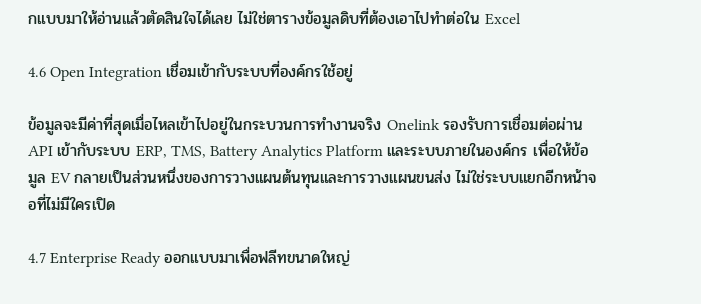กแบบมาให้อ่านแล้วตัดสินใจได้เลย ไม่ใช่ตารางข้อมูลดิบที่ต้องเอาไปทำต่อใน Excel

4.6 Open Integration เชื่อมเข้ากับระบบที่องค์กรใช้อยู่

ข้อมูลจะมีค่าที่สุดเมื่อไหลเข้าไปอยู่ในกระบวนการทำงานจริง Onelink รองรับการเชื่อมต่อผ่าน API เข้ากับระบบ ERP, TMS, Battery Analytics Platform และระบบภายในองค์กร เพื่อให้ข้อมูล EV กลายเป็นส่วนหนึ่งของการวางแผนต้นทุนและการวางแผนขนส่ง ไม่ใช่ระบบแยกอีกหน้าจอที่ไม่มีใครเปิด

4.7 Enterprise Ready ออกแบบมาเพื่อฟลีทขนาดใหญ่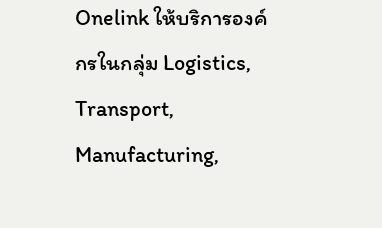Onelink ให้บริการองค์กรในกลุ่ม Logistics, Transport, Manufacturing,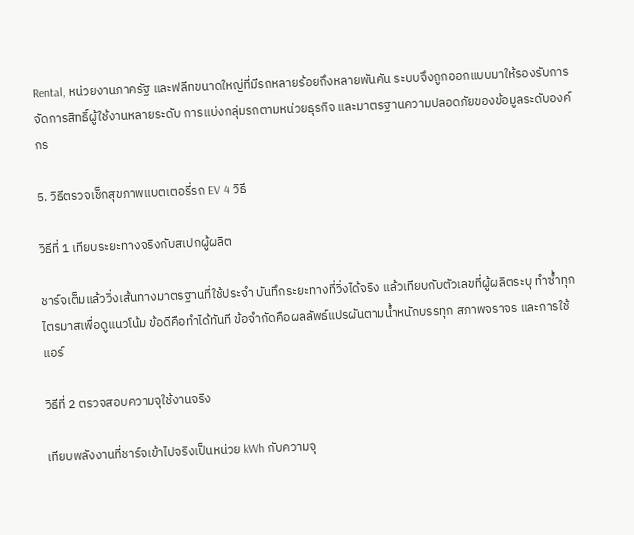Rental, หน่วยงานภาครัฐ และฟลีทขนาดใหญ่ที่มีรถหลายร้อยถึงหลายพันคัน ระบบจึงถูกออกแบบมาให้รองรับการจัดการสิทธิ์ผู้ใช้งานหลายระดับ การแบ่งกลุ่มรถตามหน่วยธุรกิจ และมาตรฐานความปลอดภัยของข้อมูลระดับองค์กร

5. วิธีตรวจเช็กสุขภาพแบตเตอรี่รถ EV 4 วิธี

วิธีที่ 1 เทียบระยะทางจริงกับสเปกผู้ผลิต

ชาร์จเต็มแล้ววิ่งเส้นทางมาตรฐานที่ใช้ประจำ บันทึกระยะทางที่วิ่งได้จริง แล้วเทียบกับตัวเลขที่ผู้ผลิตระบุ ทำซ้ำทุกไตรมาสเพื่อดูแนวโน้ม ข้อดีคือทำได้ทันที ข้อจำกัดคือผลลัพธ์แปรผันตามน้ำหนักบรรทุก สภาพจราจร และการใช้แอร์

วิธีที่ 2 ตรวจสอบความจุใช้งานจริง

เทียบพลังงานที่ชาร์จเข้าไปจริงเป็นหน่วย kWh กับความจุ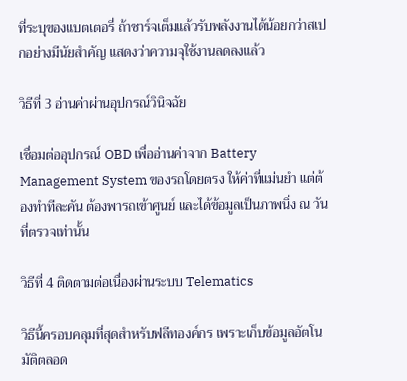ที่ระบุของแบตเตอรี่ ถ้าชาร์จเต็มแล้วรับพลังงานได้น้อยกว่าสเปกอย่างมีนัยสำคัญ แสดงว่าความจุใช้งานลดลงแล้ว

วิธีที่ 3 อ่านค่าผ่านอุปกรณ์วินิจฉัย

เชื่อมต่ออุปกรณ์ OBD เพื่ออ่านค่าจาก Battery Management System ของรถโดยตรง ให้ค่าที่แม่นยำ แต่ต้องทำทีละคัน ต้องพารถเข้าศูนย์ และได้ข้อมูลเป็นภาพนิ่ง ณ วันที่ตรวจเท่านั้น

วิธีที่ 4 ติดตามต่อเนื่องผ่านระบบ Telematics

วิธีนี้ครอบคลุมที่สุดสำหรับฟลีทองค์กร เพราะเก็บข้อมูลอัตโนมัติตลอด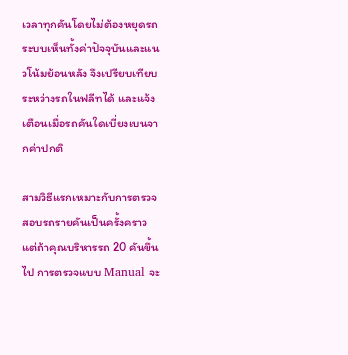เวลาทุกคันโดยไม่ต้องหยุดรถ ระบบเห็นทั้งค่าปัจจุบันและแนวโน้มย้อนหลัง จึงเปรียบเทียบระหว่างรถในฟลีทได้ และแจ้งเตือนเมื่อรถคันใดเบี่ยงเบนจากค่าปกติ

สามวิธีแรกเหมาะกับการตรวจสอบรถรายคันเป็นครั้งคราว แต่ถ้าคุณบริหารรถ 20 คันขึ้นไป การตรวจแบบ Manual จะ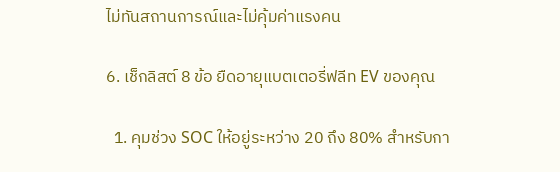ไม่ทันสถานการณ์และไม่คุ้มค่าแรงคน

6. เช็กลิสต์ 8 ข้อ ยืดอายุแบตเตอรี่ฟลีท EV ของคุณ

  1. คุมช่วง SOC ให้อยู่ระหว่าง 20 ถึง 80% สำหรับกา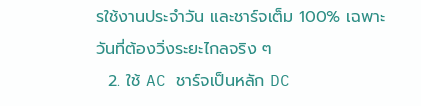รใช้งานประจำวัน และชาร์จเต็ม 100% เฉพาะวันที่ต้องวิ่งระยะไกลจริง ๆ
  2. ใช้ AC ชาร์จเป็นหลัก DC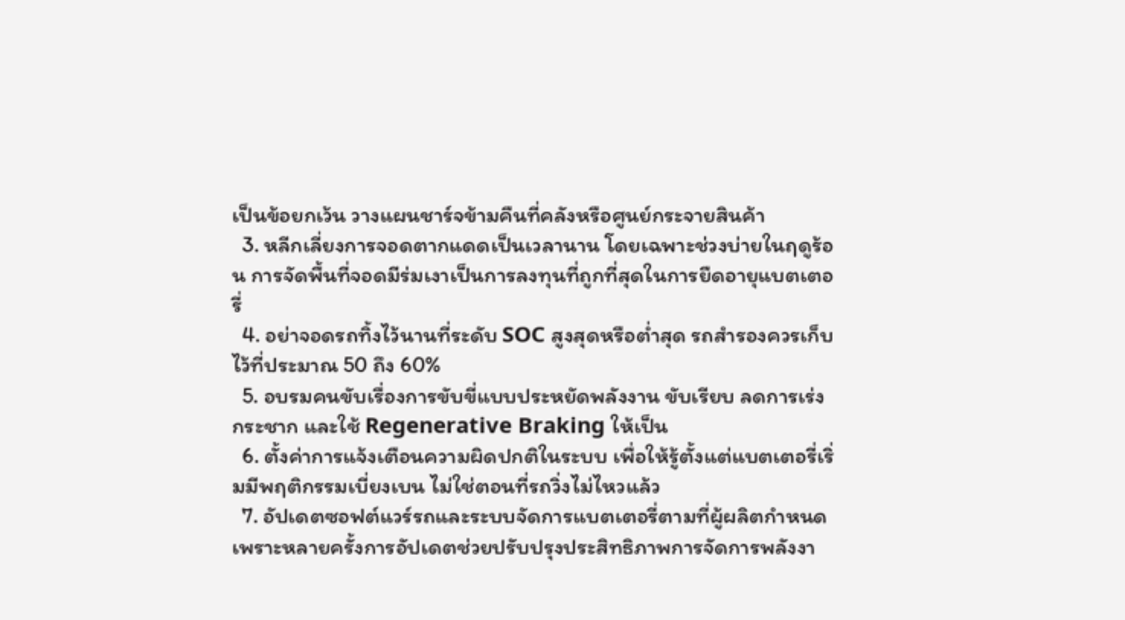เป็นข้อยกเว้น วางแผนชาร์จข้ามคืนที่คลังหรือศูนย์กระจายสินค้า
  3. หลีกเลี่ยงการจอดตากแดดเป็นเวลานาน โดยเฉพาะช่วงบ่ายในฤดูร้อน การจัดพื้นที่จอดมีร่มเงาเป็นการลงทุนที่ถูกที่สุดในการยืดอายุแบตเตอรี่
  4. อย่าจอดรถทิ้งไว้นานที่ระดับ SOC สูงสุดหรือต่ำสุด รถสำรองควรเก็บไว้ที่ประมาณ 50 ถึง 60%
  5. อบรมคนขับเรื่องการขับขี่แบบประหยัดพลังงาน ขับเรียบ ลดการเร่งกระชาก และใช้ Regenerative Braking ให้เป็น
  6. ตั้งค่าการแจ้งเตือนความผิดปกติในระบบ เพื่อให้รู้ตั้งแต่แบตเตอรี่เริ่มมีพฤติกรรมเบี่ยงเบน ไม่ใช่ตอนที่รถวิ่งไม่ไหวแล้ว
  7. อัปเดตซอฟต์แวร์รถและระบบจัดการแบตเตอรี่ตามที่ผู้ผลิตกำหนด เพราะหลายครั้งการอัปเดตช่วยปรับปรุงประสิทธิภาพการจัดการพลังงา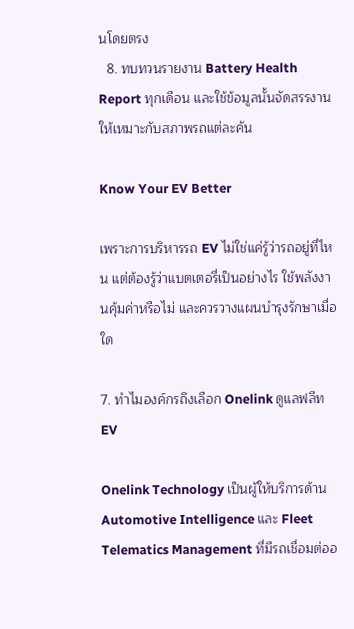นโดยตรง
  8. ทบทวนรายงาน Battery Health Report ทุกเดือน และใช้ข้อมูลนั้นจัดสรรงานให้เหมาะกับสภาพรถแต่ละคัน

Know Your EV Better

เพราะการบริหารรถ EV ไม่ใช่แค่รู้ว่ารถอยู่ที่ไหน แต่ต้องรู้ว่าแบตเตอรี่เป็นอย่างไร ใช้พลังงานคุ้มค่าหรือไม่ และควรวางแผนบำรุงรักษาเมื่อใด

7. ทำไมองค์กรถึงเลือก Onelink ดูแลฟลีท EV

Onelink Technology เป็นผู้ให้บริการด้าน Automotive Intelligence และ Fleet Telematics Management ที่มีรถเชื่อมต่ออ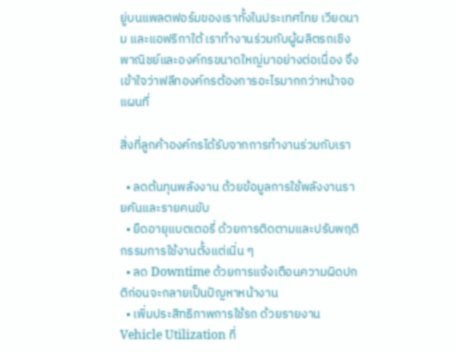ยู่บนแพลตฟอร์มของเราทั้งในประเทศไทย เวียดนาม และแอฟริกาใต้ เราทำงานร่วมกับผู้ผลิตรถเชิงพาณิชย์และองค์กรขนาดใหญ่มาอย่างต่อเนื่อง จึงเข้าใจว่าฟลีทองค์กรต้องการอะไรมากกว่าหน้าจอแผนที่

สิ่งที่ลูกค้าองค์กรได้รับจากการทำงานร่วมกับเรา

  • ลดต้นทุนพลังงาน ด้วยข้อมูลการใช้พลังงานรายคันและรายคนขับ
  • ยืดอายุแบตเตอรี่ ด้วยการติดตามและปรับพฤติกรรมการใช้งานตั้งแต่เนิ่น ๆ
  • ลด Downtime ด้วยการแจ้งเตือนความผิดปกติก่อนจะกลายเป็นปัญหาหน้างาน
  • เพิ่มประสิทธิภาพการใช้รถ ด้วยรายงาน Vehicle Utilization ที่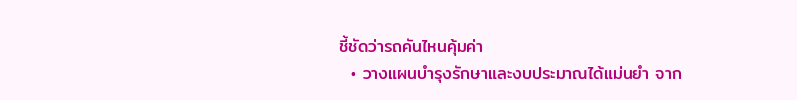ชี้ชัดว่ารถคันไหนคุ้มค่า
  • วางแผนบำรุงรักษาและงบประมาณได้แม่นยำ จาก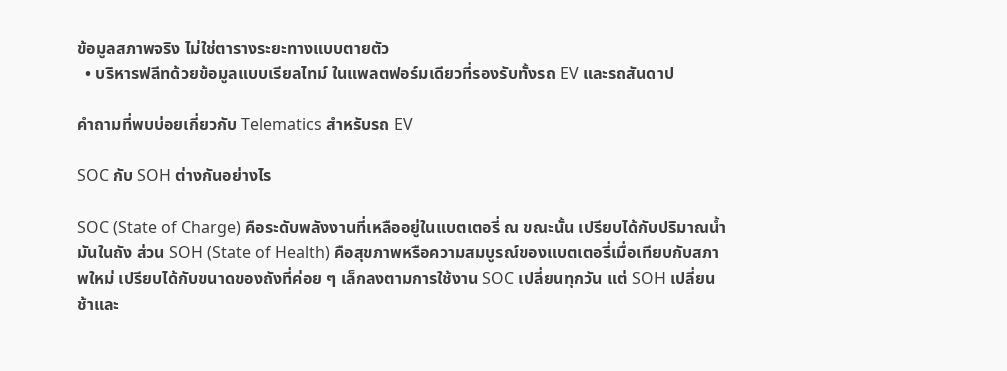ข้อมูลสภาพจริง ไม่ใช่ตารางระยะทางแบบตายตัว
  • บริหารฟลีทด้วยข้อมูลแบบเรียลไทม์ ในแพลตฟอร์มเดียวที่รองรับทั้งรถ EV และรถสันดาป

คำถามที่พบบ่อยเกี่ยวกับ Telematics สำหรับรถ EV

SOC กับ SOH ต่างกันอย่างไร

SOC (State of Charge) คือระดับพลังงานที่เหลืออยู่ในแบตเตอรี่ ณ ขณะนั้น เปรียบได้กับปริมาณน้ำมันในถัง ส่วน SOH (State of Health) คือสุขภาพหรือความสมบูรณ์ของแบตเตอรี่เมื่อเทียบกับสภาพใหม่ เปรียบได้กับขนาดของถังที่ค่อย ๆ เล็กลงตามการใช้งาน SOC เปลี่ยนทุกวัน แต่ SOH เปลี่ยนช้าและ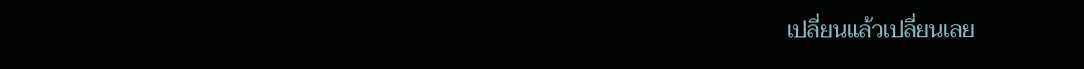เปลี่ยนแล้วเปลี่ยนเลย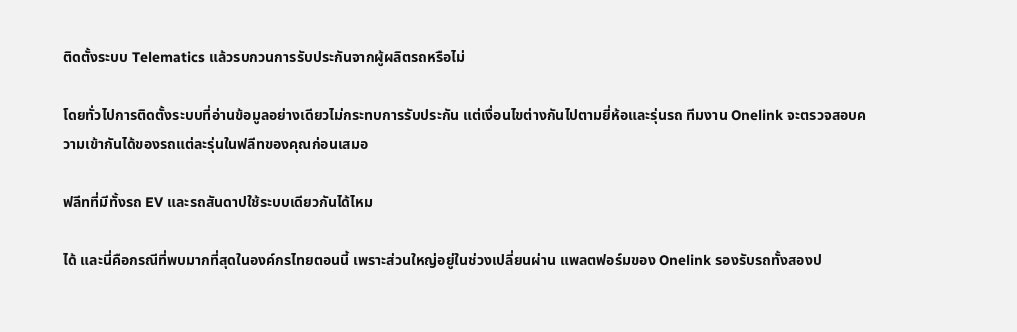ติดตั้งระบบ Telematics แล้วรบกวนการรับประกันจากผู้ผลิตรถหรือไม่

โดยทั่วไปการติดตั้งระบบที่อ่านข้อมูลอย่างเดียวไม่กระทบการรับประกัน แต่เงื่อนไขต่างกันไปตามยี่ห้อและรุ่นรถ ทีมงาน Onelink จะตรวจสอบความเข้ากันได้ของรถแต่ละรุ่นในฟลีทของคุณก่อนเสมอ

ฟลีทที่มีทั้งรถ EV และรถสันดาปใช้ระบบเดียวกันได้ไหม

ได้ และนี่คือกรณีที่พบมากที่สุดในองค์กรไทยตอนนี้ เพราะส่วนใหญ่อยู่ในช่วงเปลี่ยนผ่าน แพลตฟอร์มของ Onelink รองรับรถทั้งสองป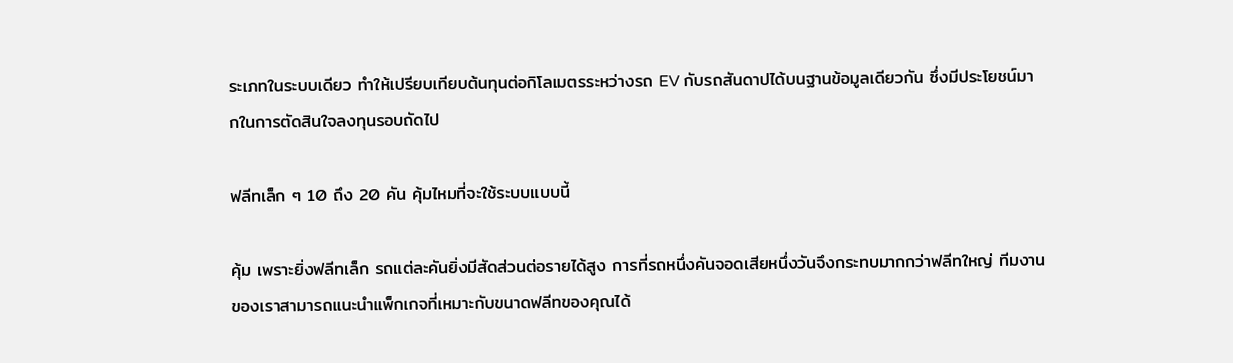ระเภทในระบบเดียว ทำให้เปรียบเทียบต้นทุนต่อกิโลเมตรระหว่างรถ EV กับรถสันดาปได้บนฐานข้อมูลเดียวกัน ซึ่งมีประโยชน์มากในการตัดสินใจลงทุนรอบถัดไป

ฟลีทเล็ก ๆ 10 ถึง 20 คัน คุ้มไหมที่จะใช้ระบบแบบนี้

คุ้ม เพราะยิ่งฟลีทเล็ก รถแต่ละคันยิ่งมีสัดส่วนต่อรายได้สูง การที่รถหนึ่งคันจอดเสียหนึ่งวันจึงกระทบมากกว่าฟลีทใหญ่ ทีมงานของเราสามารถแนะนำแพ็กเกจที่เหมาะกับขนาดฟลีทของคุณได้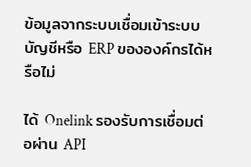ข้อมูลจากระบบเชื่อมเข้าระบบบัญชีหรือ ERP ขององค์กรได้หรือไม่

ได้ Onelink รองรับการเชื่อมต่อผ่าน API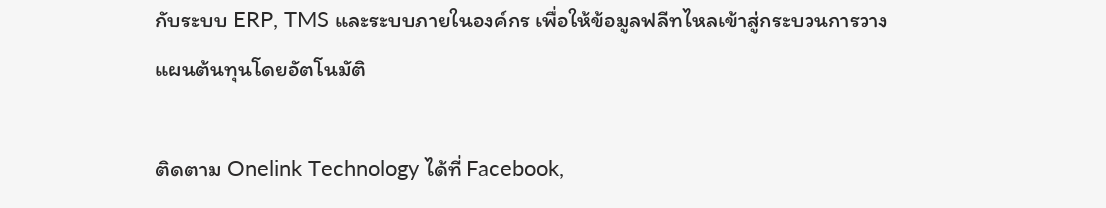กับระบบ ERP, TMS และระบบภายในองค์กร เพื่อให้ข้อมูลฟลีทไหลเข้าสู่กระบวนการวางแผนต้นทุนโดยอัตโนมัติ

ติดตาม Onelink Technology ได้ที่ Facebook,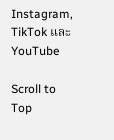Instagram, TikTok และ YouTube

Scroll to Top